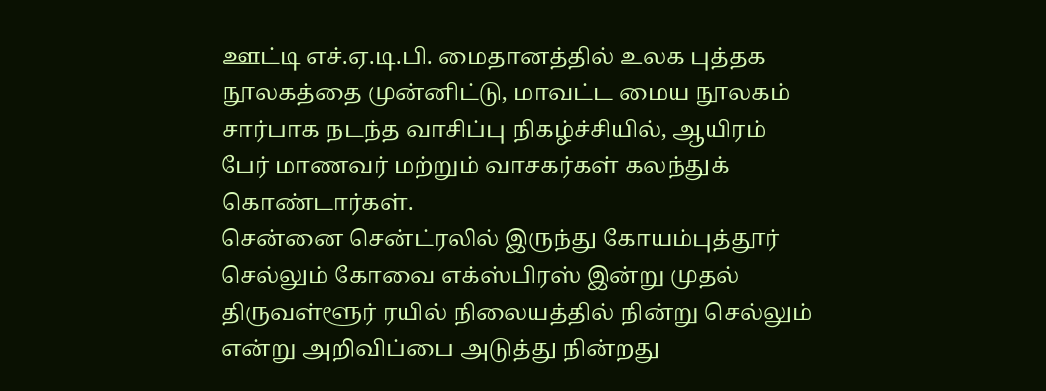ஊட்டி எச்.ஏ.டி.பி. மைதானத்தில் உலக புத்தக நூலகத்தை முன்னிட்டு, மாவட்ட மைய நூலகம் சார்பாக நடந்த வாசிப்பு நிகழ்ச்சியில், ஆயிரம் பேர் மாணவர் மற்றும் வாசகர்கள் கலந்துக் கொண்டார்கள்.
சென்னை சென்ட்ரலில் இருந்து கோயம்புத்தூர் செல்லும் கோவை எக்ஸ்பிரஸ் இன்று முதல் திருவள்ளூர் ரயில் நிலையத்தில் நின்று செல்லும் என்று அறிவிப்பை அடுத்து நின்றது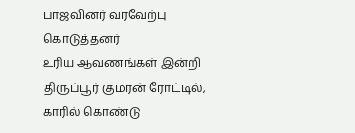பாஜவினர் வரவேற்பு கொடுத்தனர்
உரிய ஆவணங்கள் இன்றி திருப்பூர் குமரன் ரோட்டில், காரில் கொண்டு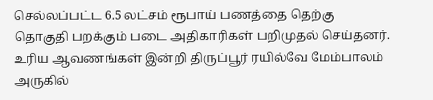செல்லப்பட்ட 6.5 லட்சம் ரூபாய் பணத்தை தெற்கு தொகுதி பறக்கும் படை அதிகாரிகள் பறிமுதல் செய்தனர்.
உரிய ஆவணங்கள் இன்றி திருப்பூர் ரயில்வே மேம்பாலம் அருகில்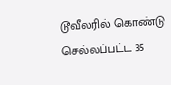டூவீலரில் கொண்டு செல்லப்பட்ட 35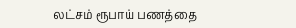லட்சம் ரூபாய் பணத்தை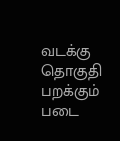வடக்கு தொகுதி பறக்கும் படை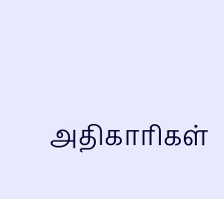அதிகாரிகள்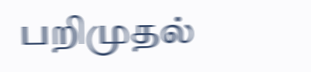பறிமுதல்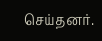செய்தனர்.